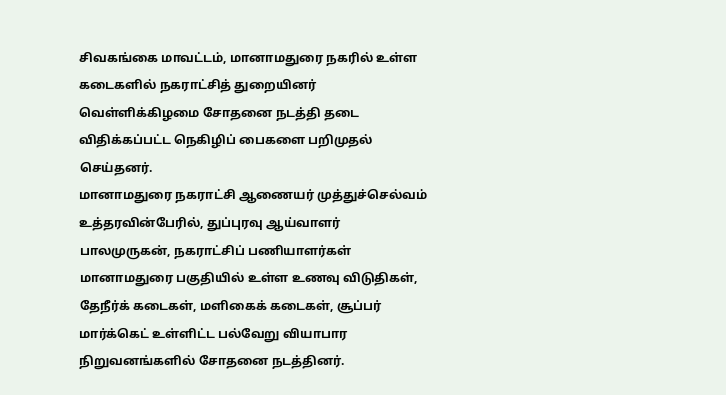சிவகங்கை மாவட்டம், மானாமதுரை நகரில் உள்ள கடைகளில் நகராட்சித் துறையினர் வெள்ளிக்கிழமை சோதனை நடத்தி தடை விதிக்கப்பட்ட நெகிழிப் பைகளை பறிமுதல் செய்தனர்.
மானாமதுரை நகராட்சி ஆணையர் முத்துச்செல்வம் உத்தரவின்பேரில், துப்புரவு ஆய்வாளர் பாலமுருகன், நகராட்சிப் பணியாளர்கள் மானாமதுரை பகுதியில் உள்ள உணவு விடுதிகள், தேநீர்க் கடைகள், மளிகைக் கடைகள், சூப்பர் மார்க்கெட் உள்ளிட்ட பல்வேறு வியாபார நிறுவனங்களில் சோதனை நடத்தினர்.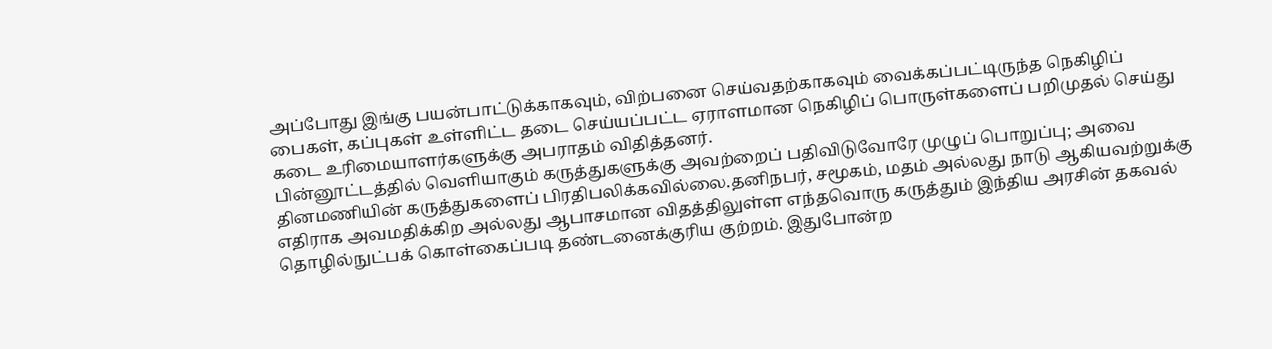அப்போது இங்கு பயன்பாட்டுக்காகவும், விற்பனை செய்வதற்காகவும் வைக்கப்பட்டிருந்த நெகிழிப் பைகள், கப்புகள் உள்ளிட்ட தடை செய்யப்பட்ட ஏராளமான நெகிழிப் பொருள்களைப் பறிமுதல் செய்து கடை உரிமையாளர்களுக்கு அபராதம் விதித்தனர்.
பின்னூட்டத்தில் வெளியாகும் கருத்துகளுக்கு அவற்றைப் பதிவிடுவோரே முழுப் பொறுப்பு; அவை தினமணியின் கருத்துகளைப் பிரதிபலிக்கவில்லை.தனிநபர், சமூகம், மதம் அல்லது நாடு ஆகியவற்றுக்கு எதிராக அவமதிக்கிற அல்லது ஆபாசமான விதத்திலுள்ள எந்தவொரு கருத்தும் இந்திய அரசின் தகவல் தொழில்நுட்பக் கொள்கைப்படி தண்டனைக்குரிய குற்றம். இதுபோன்ற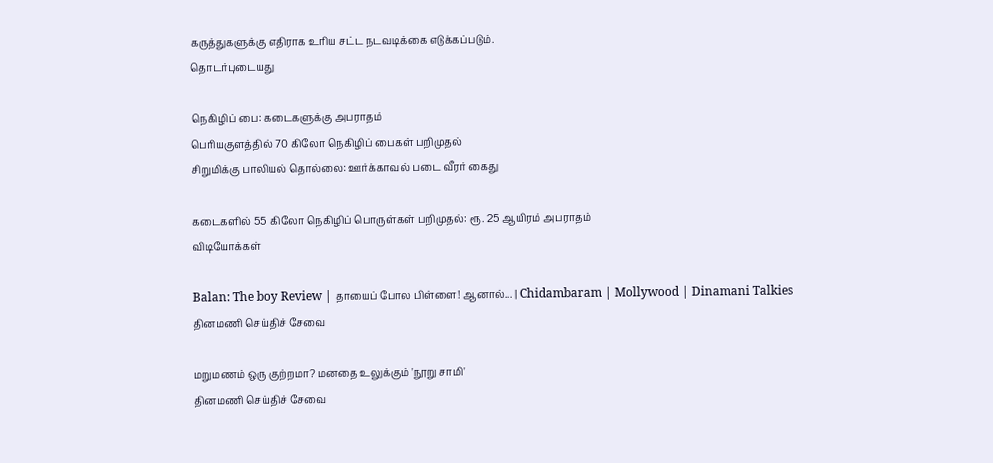கருத்துகளுக்கு எதிராக உரிய சட்ட நடவடிக்கை எடுக்கப்படும்.
தொடர்புடையது

நெகிழிப் பை: கடைகளுக்கு அபராதம்
பெரியகுளத்தில் 70 கிலோ நெகிழிப் பைகள் பறிமுதல்
சிறுமிக்கு பாலியல் தொல்லை: ஊர்க்காவல் படை வீரர் கைது

கடைகளில் 55 கிலோ நெகிழிப் பொருள்கள் பறிமுதல்: ரூ. 25 ஆயிரம் அபராதம்
விடியோக்கள்

Balan: The boy Review | தாயைப் போல பிள்ளை! ஆனால்... | Chidambaram | Mollywood | Dinamani Talkies
தினமணி செய்திச் சேவை

மறுமணம் ஒரு குற்றமா? மனதை உலுக்கும் 'நூறு சாமி'
தினமணி செய்திச் சேவை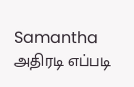Samantha அதிரடி எப்படி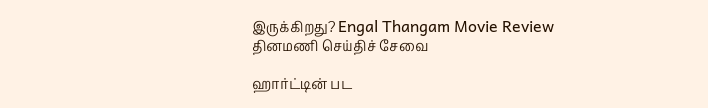இருக்கிறது? Engal Thangam Movie Review
தினமணி செய்திச் சேவை

ஹார்ட்டின் பட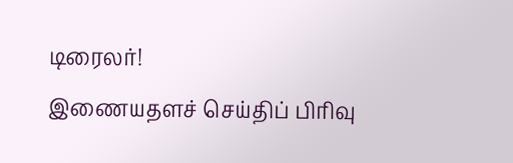டிரைலர்!
இணையதளச் செய்திப் பிரிவு